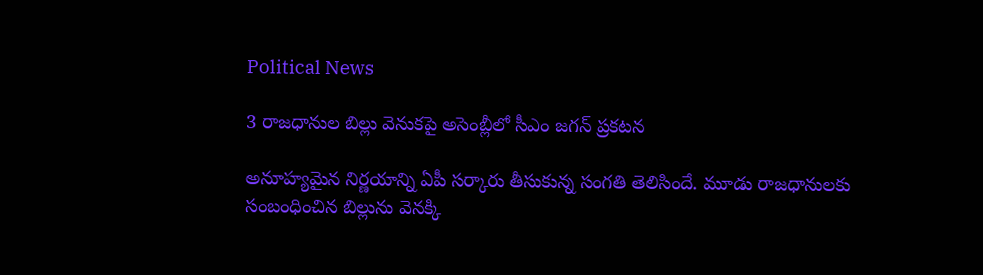Political News

3 రాజధానుల బిల్లు వెనుకపై అసెంబ్లీలో సీఎం జగన్ ప్రకటన

అనూహ్యమైన నిర్ణయాన్ని ఏపీ సర్కారు తీసుకున్న సంగతి తెలిసిందే. మూడు రాజధానులకు సంబంధించిన బిల్లును వెనక్కి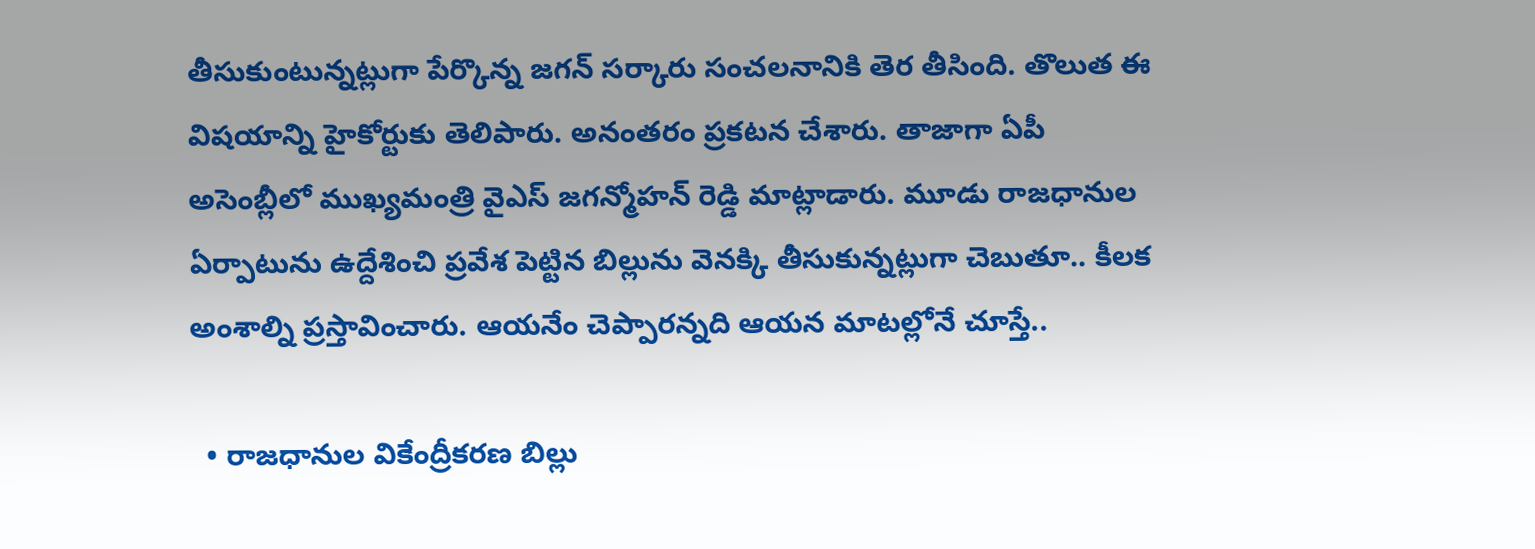తీసుకుంటున్నట్లుగా పేర్కొన్న జగన్ సర్కారు సంచలనానికి తెర తీసింది. తొలుత ఈ విషయాన్ని హైకోర్టుకు తెలిపారు. అనంతరం ప్రకటన చేశారు. తాజాగా ఏపీ అసెంబ్లీలో ముఖ్యమంత్రి వైఎస్ జగన్మోహన్ రెడ్డి మాట్లాడారు. మూడు రాజధానుల ఏర్పాటును ఉద్దేశించి ప్రవేశ పెట్టిన బిల్లును వెనక్కి తీసుకున్నట్లుగా చెబుతూ.. కీలక అంశాల్ని ప్రస్తావించారు. ఆయనేం చెప్పారన్నది ఆయన మాటల్లోనే చూస్తే..

  • రాజధానుల వికేంద్రీకరణ బిల్లు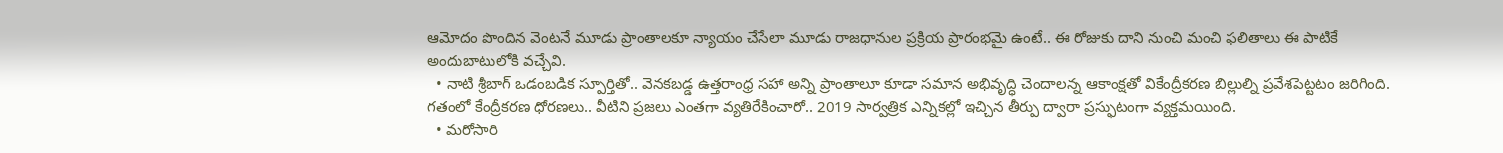ఆమోదం పొందిన వెంటనే మూడు ప్రాంతాలకూ న్యాయం చేసేలా మూడు రాజధానుల ప్రక్రియ ప్రారంభమై ఉంటే.. ఈ రోజుకు దాని నుంచి మంచి ఫలితాలు ఈ పాటికే అందుబాటులోకి వచ్చేవి.
  • నాటి శ్రీబాగ్‌ ఒడంబడిక స్పూర్తితో.. వెనకబడ్డ ఉత్తరాంధ్ర సహా అన్ని ప్రాంతాలూ కూడా సమాన అభివృద్ధి చెందాలన్న ఆకాంక్షతో వికేంద్రీకరణ బిల్లుల్ని ప్రవేశపెట్టటం జరిగింది. గతంలో కేంద్రీకరణ ధోరణలు.. వీటిని ప్రజలు ఎంతగా వ్యతిరేకించారో.. 2019 సార్వత్రిక ఎన్నికల్లో ఇచ్చిన తీర్పు ద్వారా ప్రస్ఫుటంగా వ్యక్తమయింది.
  • మరోసారి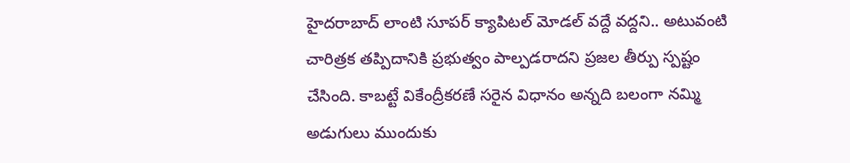హైదరాబాద్‌ లాంటి సూపర్‌ క్యాపిటల్‌ మోడల్‌ వద్దే వద్దని.. అటువంటి చారిత్రక తప్పిదానికి ప్రభుత్వం పాల్పడరాదని ప్రజల తీర్పు స్పష్టం చేసింది. కాబట్టే వికేంద్రీకరణే సరైన విధానం అన్నది బలంగా నమ్మి అడుగులు ముందుకు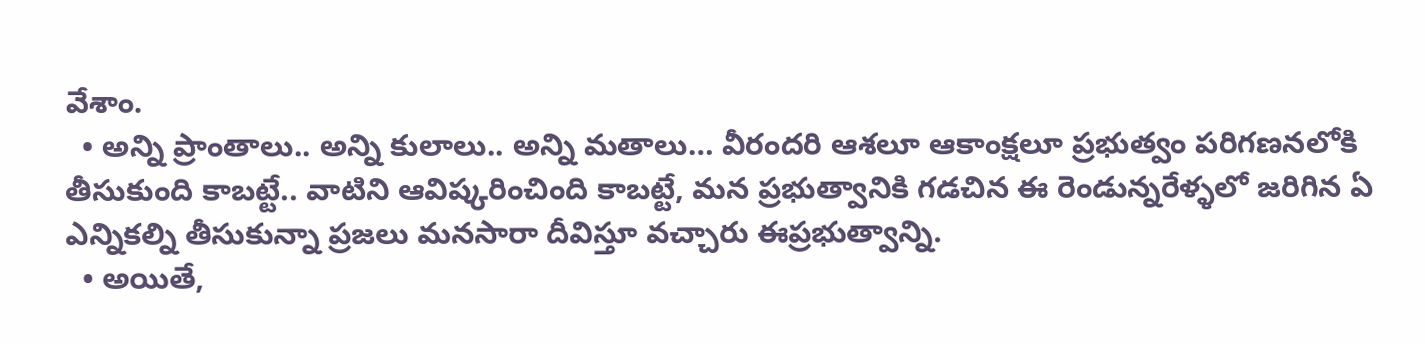వేశాం.
  • అన్ని ప్రాంతాలు.. అన్ని కులాలు.. అన్ని మతాలు… వీరందరి ఆశలూ ఆకాంక్షలూ ప్రభుత్వం పరిగణనలోకి తీసుకుంది కాబట్టే.. వాటిని ఆవిష్కరించింది కాబట్టే, మన ప్రభుత్వానికి గడచిన ఈ రెండున్నరేళ్ళలో జరిగిన ఏ ఎన్నికల్ని తీసుకున్నా ప్రజలు మనసారా దీవిస్తూ వచ్చారు ఈప్రభుత్వాన్ని.
  • అయితే,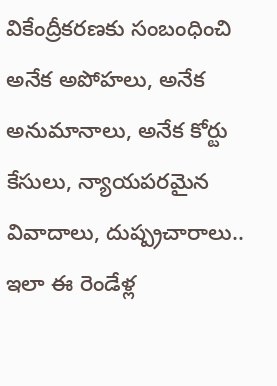వికేంద్రీకరణకు సంబంధించి అనేక అపోహలు, అనేక అనుమానాలు, అనేక కోర్టు కేసులు, న్యాయపరమైన వివాదాలు, దుష్ప్రచారాలు.. ఇలా ఈ రెండేళ్ల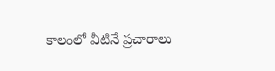కాలంలో వీటినే ప్రచారాలు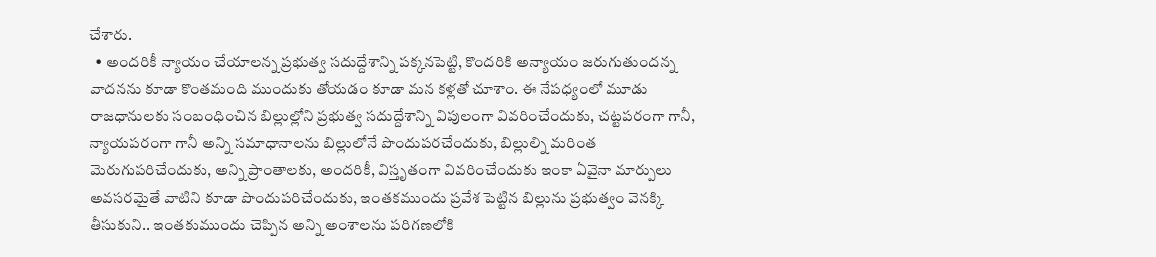చేశారు.
  • అందరికీ న్యాయం చేయాలన్న ప్రభుత్వ సదుద్దేశాన్ని పక్కనపెట్టి, కొందరికి అన్యాయం జరుగుతుందన్న వాదనను కూడా కొంతమంది ముందుకు తోయడం కూడా మన కళ్లతో చూశాం. ఈ నేపధ్యంలో మూడు రాజధానులకు సంబంధించిన బిల్లుల్లోని ప్రభుత్వ సదుద్దేశాన్ని విపులంగా వివరించేందుకు, చట్టపరంగా గానీ, న్యాయపరంగా గానీ అన్ని సమాధానాలను బిల్లులోనే పొందుపరచేందుకు, బిల్లుల్ని మరింత మెరుగుపరిచేందుకు, అన్ని ప్రాంతాలకు, అందరికీ, విస్తృతంగా వివరించేందుకు ఇంకా ఏవైనా మార్పులు అవసరమైతే వాటిని కూడా పొందుపరిచేందుకు, ఇంతకముందు ప్రవేశ పెట్టిన బిల్లును ప్రభుత్వం వెనక్కి తీసుకుని.. ఇంతకుముందు చెప్పిన అన్ని అంశాలను పరిగణలోకి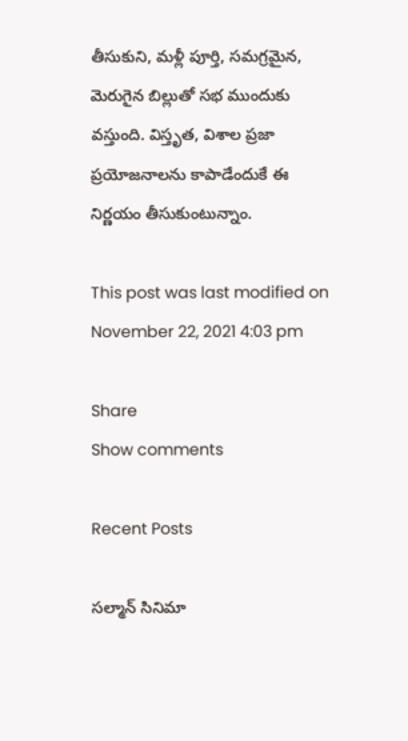తీసుకుని, మళ్లీ పూర్తి, సమగ్రమైన, మెరుగైన బిల్లుతో సభ ముందుకు వస్తుంది. విస్తృత, విశాల ప్రజా ప్రయోజనాలను కాపాడేందుకే ఈ నిర్ణయం తీసుకుంటున్నాం.

This post was last modified on November 22, 2021 4:03 pm

Share
Show comments

Recent Posts

సల్మాన్ సినిమా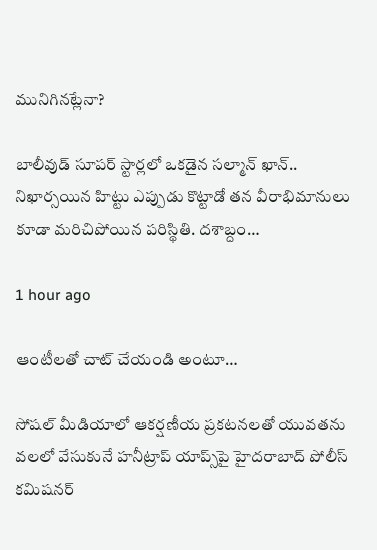మునిగినట్లేనా?

బాలీవుడ్ సూపర్ స్టార్లలో ఒకడైన సల్మాన్ ఖాన్.. నిఖార్సయిన హిట్టు ఎప్పుడు కొట్టాడో తన వీరాభిమానులు కూడా మరిచిపోయిన పరిస్థితి. దశాబ్దం…

1 hour ago

ఆంటీలతో చాట్ చేయండి అంటూ…

సోషల్ మీడియాలో ఆకర్షణీయ ప్రకటనలతో యువతను వలలో వేసుకునే హనీట్రాప్ యాప్స్‌పై హైదరాబాద్ పోలీస్ కమిషనర్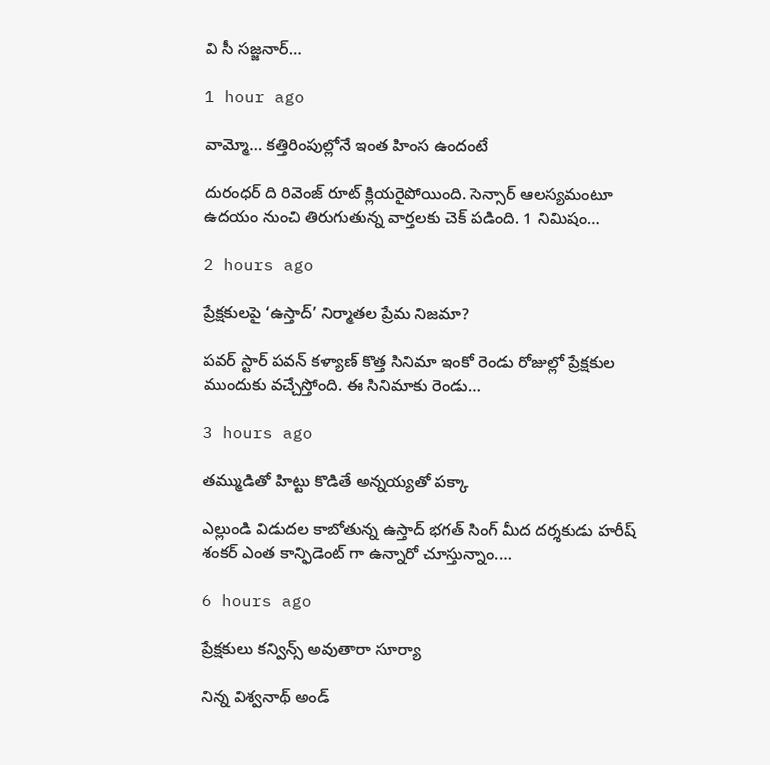వి సీ సజ్జనార్…

1 hour ago

వామ్మో… కత్తిరింపుల్లోనే ఇంత హింస ఉందంటే

దురంధర్ ది రివెంజ్ రూట్ క్లియరైపోయింది. సెన్సార్ ఆలస్యమంటూ ఉదయం నుంచి తిరుగుతున్న వార్తలకు చెక్ పడింది. 1 నిమిషం…

2 hours ago

ప్రేక్షకులపై ‘ఉస్తాద్’ నిర్మాతల ప్రేమ నిజమా?

పవర్ స్టార్ పవన్ కళ్యాణ్ కొత్త సినిమా ఇంకో రెండు రోజుల్లో ప్రేక్షకుల ముందుకు వచ్చేస్తోంది. ఈ సినిమాకు రెండు…

3 hours ago

తమ్ముడితో హిట్టు కొడితే అన్నయ్యతో పక్కా

ఎల్లుండి విడుదల కాబోతున్న ఉస్తాద్ భగత్ సింగ్ మీద దర్శకుడు హరీష్ శంకర్ ఎంత కాన్ఫిడెంట్ గా ఉన్నారో చూస్తున్నాం.…

6 hours ago

ప్రేక్షకులు కన్విన్స్ అవుతారా సూర్యా

నిన్న విశ్వనాథ్ అండ్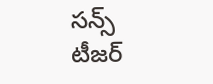సన్స్ టీజర్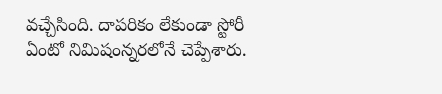వచ్చేసింది. దాపరికం లేకుండా స్టోరీ ఏంటో నిమిషంన్నరలోనే చెప్పేశారు.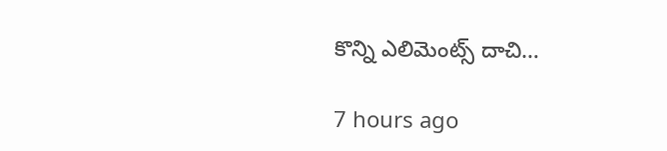కొన్ని ఎలిమెంట్స్ దాచి…

7 hours ago